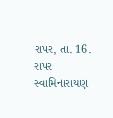રાપર, તા. 16. રાપર સ્વામિનારાયણ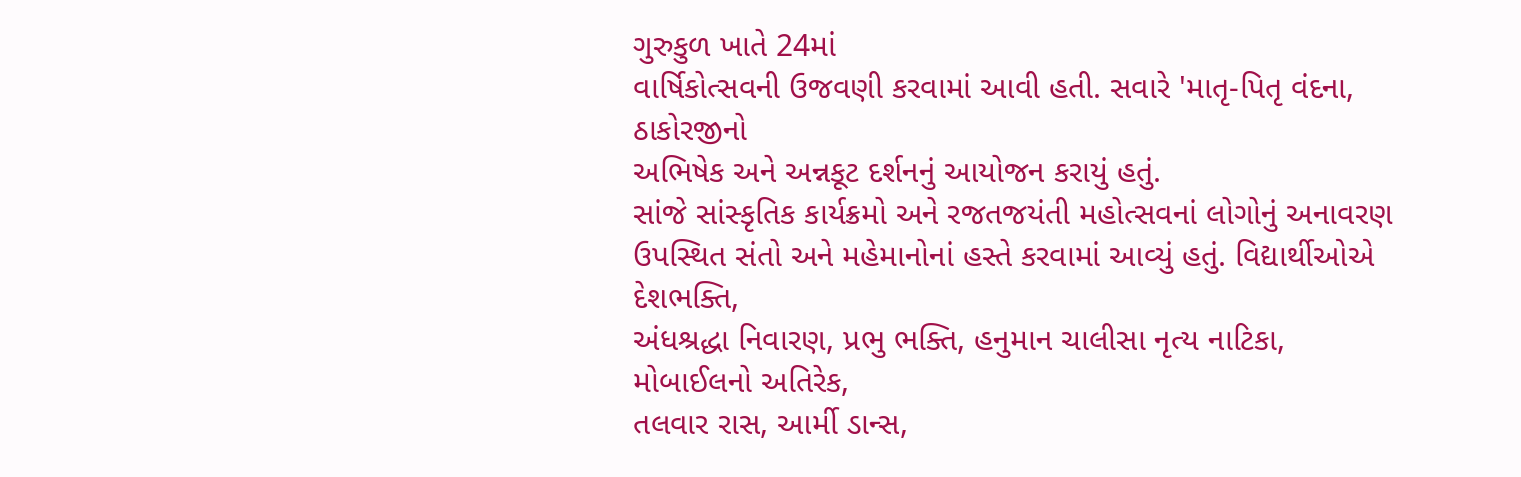ગુરુકુળ ખાતે 24માં
વાર્ષિકોત્સવની ઉજવણી કરવામાં આવી હતી. સવારે 'માતૃ-પિતૃ વંદના, ઠાકોરજીનો
અભિષેક અને અન્નકૂટ દર્શનનું આયોજન કરાયું હતું.
સાંજે સાંસ્કૃતિક કાર્યક્રમો અને રજતજયંતી મહોત્સવનાં લોગોનું અનાવરણ
ઉપસ્થિત સંતો અને મહેમાનોનાં હસ્તે કરવામાં આવ્યું હતું. વિદ્યાર્થીઓએ દેશભક્તિ,
અંધશ્રદ્ધા નિવારણ, પ્રભુ ભક્તિ, હનુમાન ચાલીસા નૃત્ય નાટિકા, મોબાઈલનો અતિરેક,
તલવાર રાસ, આર્મી ડાન્સ,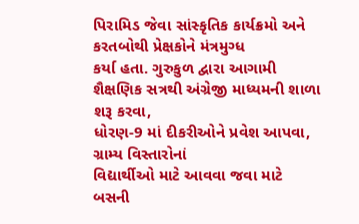પિરામિડ જેવા સાંસ્કૃતિક કાર્યક્રમો અને કરતબોથી પ્રેક્ષકોને મંત્રમુગ્ધ
કર્યા હતા. ગુરુકુળ દ્વારા આગામી શૈક્ષણિક સત્રથી અંગ્રેજી માધ્યમની શાળા શરૂ કરવા,
ધોરણ-9 માં દીકરીઓને પ્રવેશ આપવા, ગ્રામ્ય વિસ્તારોનાં
વિદ્યાર્થીઓ માટે આવવા જવા માટે બસની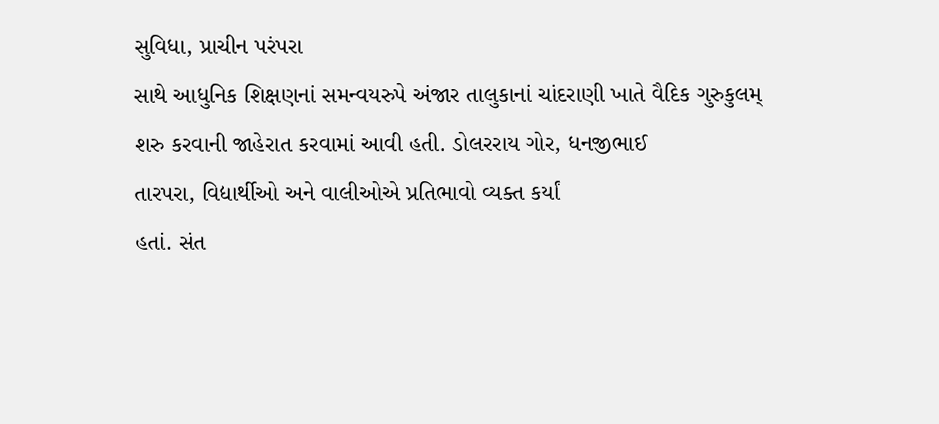સુવિધા, પ્રાચીન પરંપરા
સાથે આધુનિક શિક્ષણનાં સમન્વયરુપે અંજાર તાલુકાનાં ચાંદરાણી ખાતે વૈદિક ગુરુકુલમ્
શરુ કરવાની જાહેરાત કરવામાં આવી હતી. ડોલરરાય ગોર, ધનજીભાઈ
તારપરા, વિદ્યાર્થીઓ અને વાલીઓએ પ્રતિભાવો વ્યક્ત કર્યાં
હતાં. સંત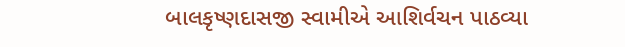બાલકૃષ્ણદાસજી સ્વામીએ આશિર્વચન પાઠવ્યા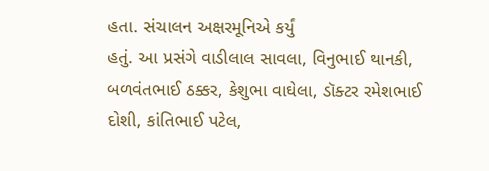હતા. સંચાલન અક્ષરમૂનિએ કર્યું
હતું. આ પ્રસંગે વાડીલાલ સાવલા, વિનુભાઈ થાનકી, બળવંતભાઈ ઠક્કર, કેશુભા વાઘેલા, ડૉક્ટર રમેશભાઈ દોશી, કાંતિભાઈ પટેલ,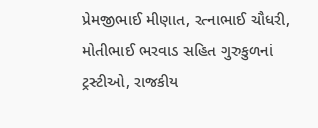પ્રેમજીભાઈ મીણાત, રત્નાભાઈ ચૌધરી, મોતીભાઈ ભરવાડ સહિત ગુરુકુળનાં ટ્રસ્ટીઓ, રાજકીય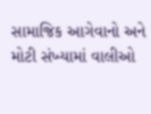સામાજિક આગેવાનો અને મોટી સંખ્યામાં વાલીઓ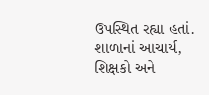ઉપસ્થિત રહ્યા હતાં. શાળાનાં આચાર્ય, શિક્ષકો અને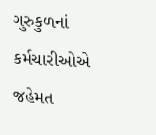ગુરુકુળનાં કર્મચારીઓએ જહેમત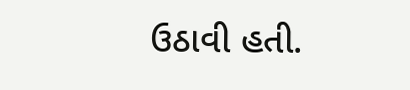ઉઠાવી હતી.